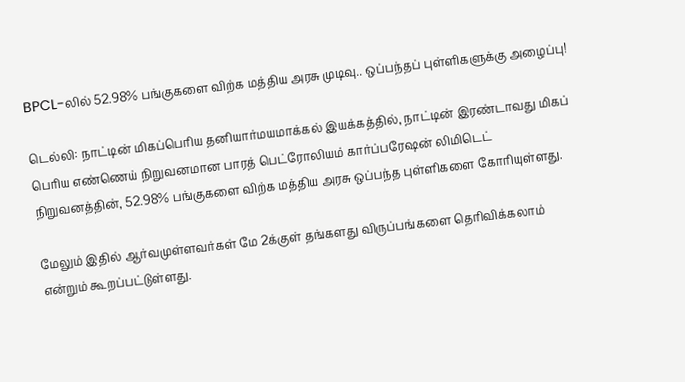BPCL-லில் 52.98% பங்குகளை விற்க மத்திய அரசு முடிவு.. ஒப்பந்தப் புள்ளிகளுக்கு அழைப்பு!

டெல்லி: நாட்டின் மிகப்பெரிய தனியார்மயமாக்கல் இயக்கத்தில், நாட்டின் இரண்டாவது மிகப் பெரிய எண்ணெய் நிறுவனமான பாரத் பெட்ரோலியம் கார்ப்பரேஷன் லிமிடெட் நிறுவனத்தின், 52.98% பங்குகளை விற்க மத்திய அரசு ஒப்பந்த புள்ளிகளை கோரியுள்ளது.

மேலும் இதில் ஆர்வமுள்ளவர்கள் மே 2க்குள் தங்களது விருப்பங்களை தெரிவிக்கலாம் என்றும் கூறப்பட்டுள்ளது.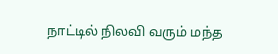நாட்டில் நிலவி வரும் மந்த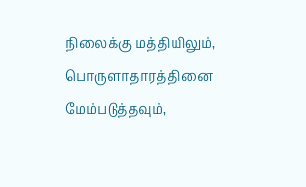நிலைக்கு மத்தியிலும், பொருளாதாரத்தினை மேம்படுத்தவும்,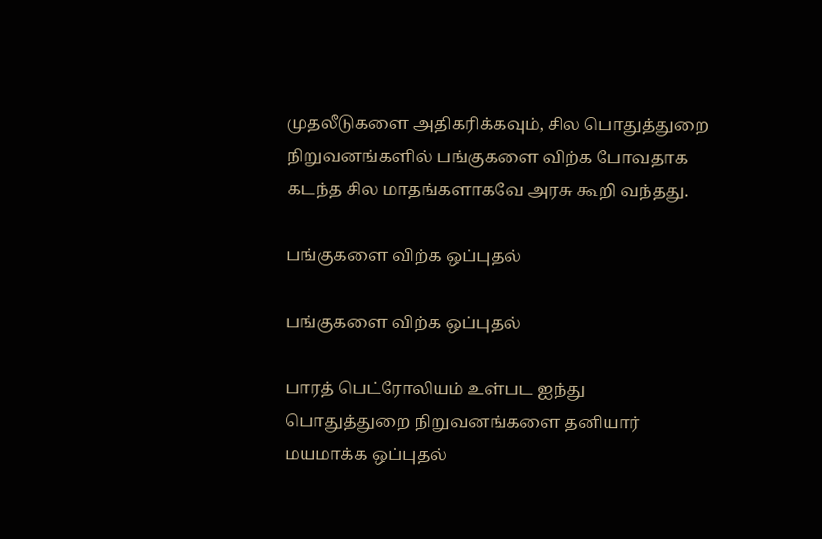முதலீடுகளை அதிகரிக்கவும், சில பொதுத்துறை நிறுவனங்களில் பங்குகளை விற்க போவதாக கடந்த சில மாதங்களாகவே அரசு கூறி வந்தது.

பங்குகளை விற்க ஒப்புதல்

பங்குகளை விற்க ஒப்புதல்

பாரத் பெட்ரோலியம் உள்பட ஐந்து பொதுத்துறை நிறுவனங்களை தனியார் மயமாக்க ஒப்புதல்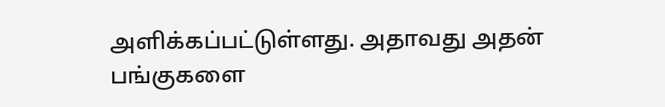அளிக்கப்பட்டுள்ளது. அதாவது அதன் பங்குகளை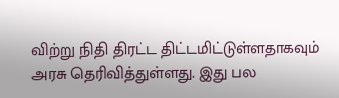விற்று நிதி திரட்ட திட்டமிட்டுள்ளதாகவும் அரசு தெரிவித்துள்ளது. இது பல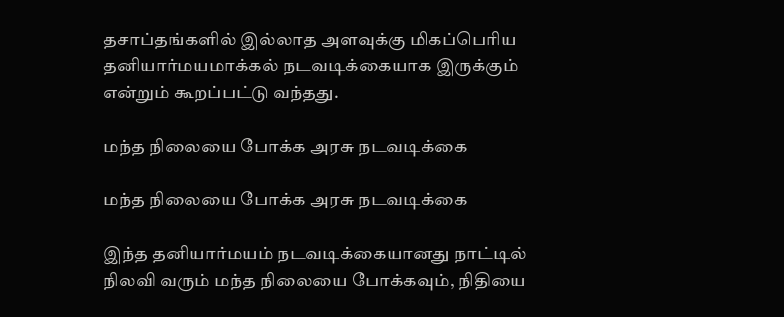தசாப்தங்களில் இல்லாத அளவுக்கு மிகப்பெரிய தனியார்மயமாக்கல் நடவடிக்கையாக இருக்கும் என்றும் கூறப்பட்டு வந்தது.

மந்த நிலையை போக்க அரசு நடவடிக்கை

மந்த நிலையை போக்க அரசு நடவடிக்கை

இந்த தனியார்மயம் நடவடிக்கையானது நாட்டில் நிலவி வரும் மந்த நிலையை போக்கவும், நிதியை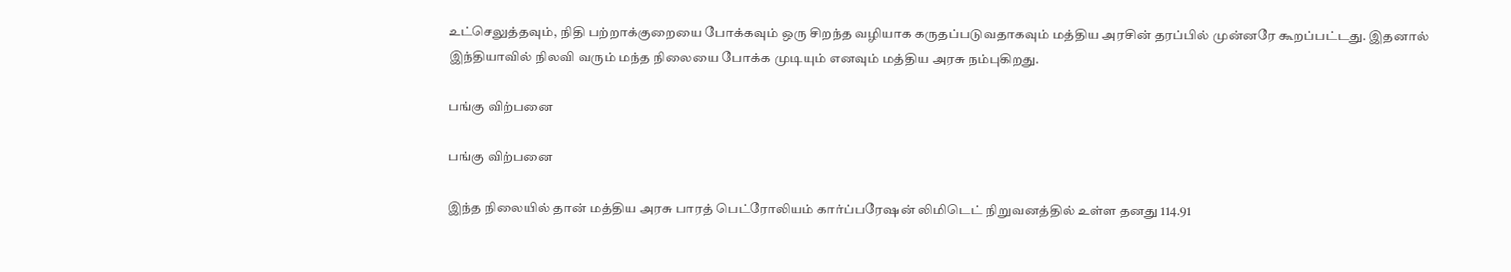உட்செலுத்தவும், நிதி பற்றாக்குறையை போக்கவும் ஒரு சிறந்த வழியாக கருதப்படுவதாகவும் மத்திய அரசின் தரப்பில் முன்னரே கூறப்பட்டது. இதனால் இந்தியாவில் நிலவி வரும் மந்த நிலையை போக்க முடியும் எனவும் மத்திய அரசு நம்புகிறது.

பங்கு விற்பனை

பங்கு விற்பனை

இந்த நிலையில் தான் மத்திய அரசு பாரத் பெட்ரோலியம் கார்ப்பரேஷன் லிமிடெட் நிறுவனத்தில் உள்ள தனது 114.91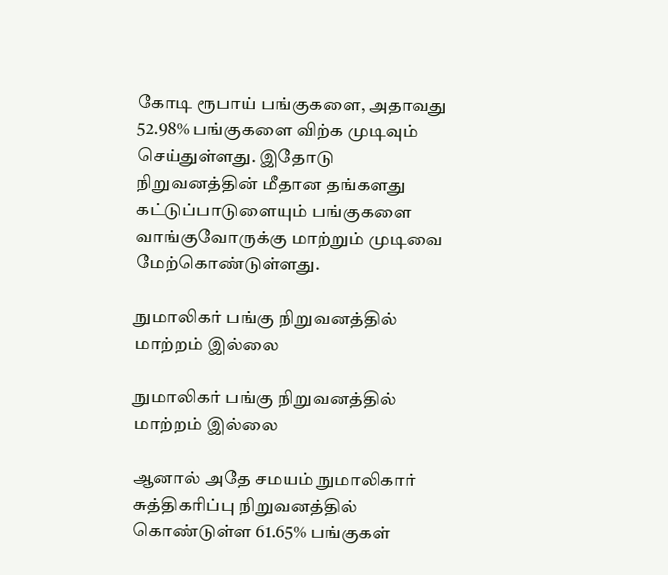கோடி ரூபாய் பங்குகளை, அதாவது 52.98% பங்குகளை விற்க முடிவும் செய்துள்ளது. இதோடு நிறுவனத்தின் மீதான தங்களது கட்டுப்பாடுளையும் பங்குகளை வாங்குவோருக்கு மாற்றும் முடிவை மேற்கொண்டுள்ளது.

நுமாலிகர் பங்கு நிறுவனத்தில் மாற்றம் இல்லை

நுமாலிகர் பங்கு நிறுவனத்தில் மாற்றம் இல்லை

ஆனால் அதே சமயம் நுமாலிகார் சுத்திகரிப்பு நிறுவனத்தில் கொண்டுள்ள 61.65% பங்குகள்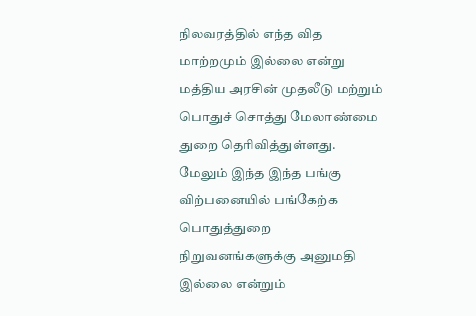நிலவரத்தில் எந்த வித மாற்றமும் இல்லை என்று மத்திய அரசின் முதலீடு மற்றும் பொதுச் சொத்து மேலாண்மை துறை தெரிவித்துள்ளது. மேலும் இந்த இந்த பங்கு விற்பனையில் பங்கேற்க பொதுத்துறை நிறுவனங்களுக்கு அனுமதி இல்லை என்றும்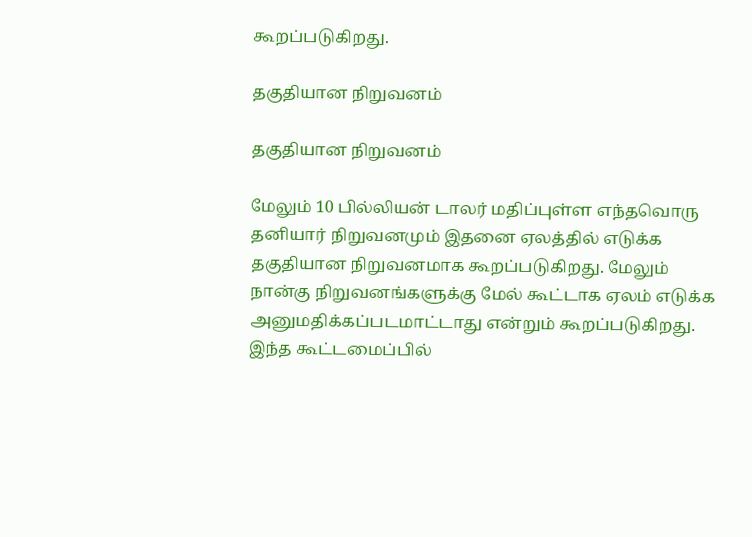கூறப்படுகிறது.

தகுதியான நிறுவனம்

தகுதியான நிறுவனம்

மேலும் 10 பில்லியன் டாலர் மதிப்புள்ள எந்தவொரு தனியார் நிறுவனமும் இதனை ஏலத்தில் எடுக்க தகுதியான நிறுவனமாக கூறப்படுகிறது. மேலும் நான்கு நிறுவனங்களுக்கு மேல் கூட்டாக ஏலம் எடுக்க அனுமதிக்கப்படமாட்டாது என்றும் கூறப்படுகிறது. இந்த கூட்டமைப்பில்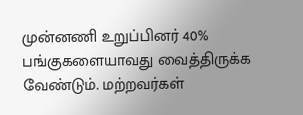முன்னணி உறுப்பினர் 40% பங்குகளையாவது வைத்திருக்க வேண்டும். மற்றவர்கள்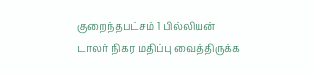குறைந்தபட்சம் 1 பில்லியன் டாலர் நிகர மதிப்பு வைத்திருக்க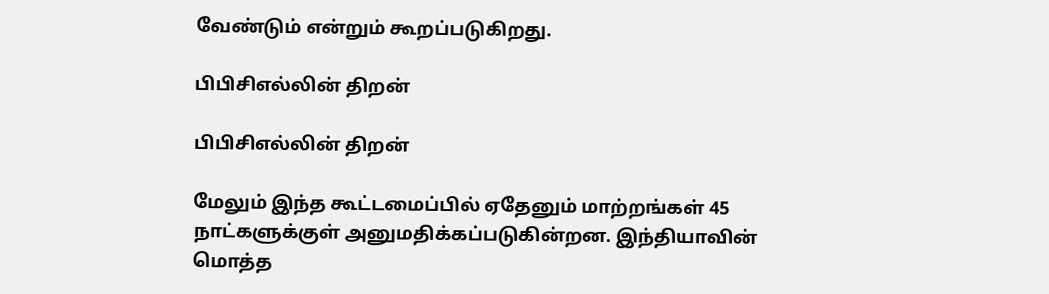வேண்டும் என்றும் கூறப்படுகிறது.

பிபிசிஎல்லின் திறன்

பிபிசிஎல்லின் திறன்

மேலும் இந்த கூட்டமைப்பில் ஏதேனும் மாற்றங்கள் 45 நாட்களுக்குள் அனுமதிக்கப்படுகின்றன. இந்தியாவின் மொத்த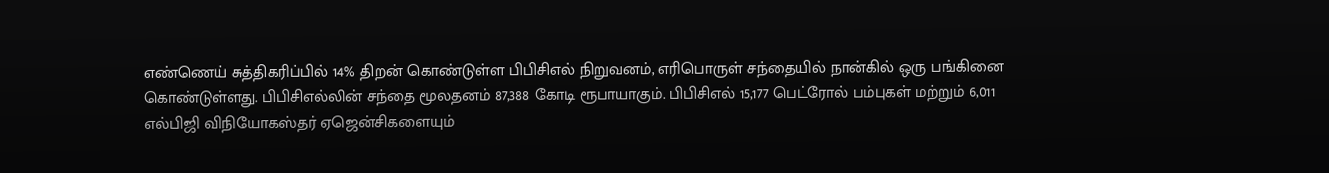எண்ணெய் சுத்திகரிப்பில் 14% திறன் கொண்டுள்ள பிபிசிஎல் நிறுவனம், எரிபொருள் சந்தையில் நான்கில் ஒரு பங்கினை கொண்டுள்ளது. பிபிசிஎல்லின் சந்தை மூலதனம் 87,388 கோடி ரூபாயாகும். பிபிசிஎல் 15,177 பெட்ரோல் பம்புகள் மற்றும் 6,011 எல்பிஜி விநியோகஸ்தர் ஏஜென்சிகளையும்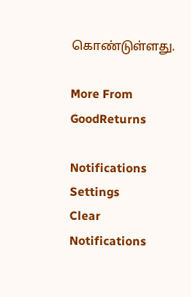கொண்டுள்ளது.

More From GoodReturns

Notifications
Settings
Clear Notifications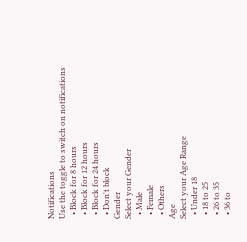Notifications
Use the toggle to switch on notifications
  • Block for 8 hours
  • Block for 12 hours
  • Block for 24 hours
  • Don't block
Gender
Select your Gender
  • Male
  • Female
  • Others
Age
Select your Age Range
  • Under 18
  • 18 to 25
  • 26 to 35
  • 36 to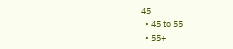45
  • 45 to 55
  • 55+